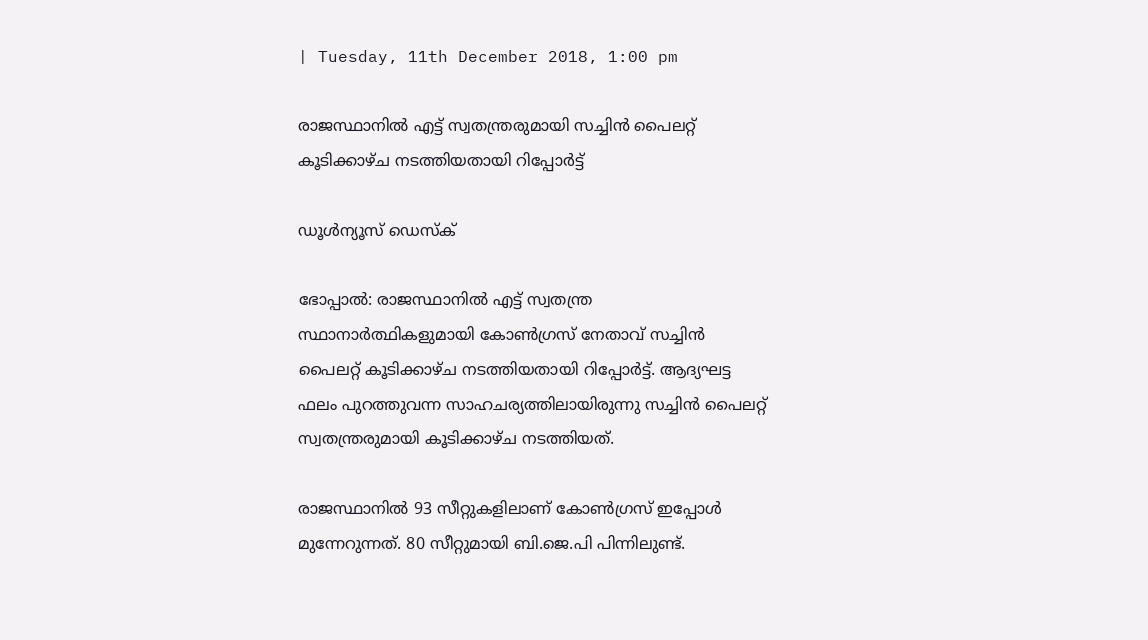| Tuesday, 11th December 2018, 1:00 pm

രാജസ്ഥാനില്‍ എട്ട് സ്വതന്ത്രരുമായി സച്ചിന്‍ പൈലറ്റ് കൂടിക്കാഴ്ച നടത്തിയതായി റിപ്പോര്‍ട്ട്

ഡൂള്‍ന്യൂസ് ഡെസ്‌ക്

ഭോപ്പാല്‍: രാജസ്ഥാനില്‍ എട്ട് സ്വതന്ത്ര സ്ഥാനാര്‍ത്ഥികളുമായി കോണ്‍ഗ്രസ് നേതാവ് സച്ചിന്‍ പൈലറ്റ് കൂടിക്കാഴ്ച നടത്തിയതായി റിപ്പോര്‍ട്ട്. ആദ്യഘട്ട ഫലം പുറത്തുവന്ന സാഹചര്യത്തിലായിരുന്നു സച്ചിന്‍ പൈലറ്റ് സ്വതന്ത്രരുമായി കൂടിക്കാഴ്ച നടത്തിയത്.

രാജസ്ഥാനില്‍ 93 സീറ്റുകളിലാണ് കോണ്‍ഗ്രസ് ഇപ്പോള്‍ മുന്നേറുന്നത്. 80 സീറ്റുമായി ബി.ജെ.പി പിന്നിലുണ്ട്.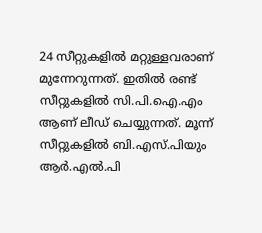24 സീറ്റുകളില്‍ മറ്റുള്ളവരാണ് മുന്നേറുന്നത്. ഇതില്‍ രണ്ട് സീറ്റുകളില്‍ സി.പി.ഐ.എം ആണ് ലീഡ് ചെയ്യുന്നത്. മൂന്ന് സീറ്റുകളില്‍ ബി.എസ്.പിയും ആര്‍.എല്‍.പി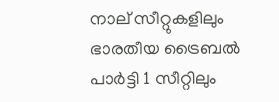നാല് സീറ്റുകളിലും ഭാരതീയ ട്രൈബല്‍ പാര്‍ട്ടി 1 സീറ്റിലും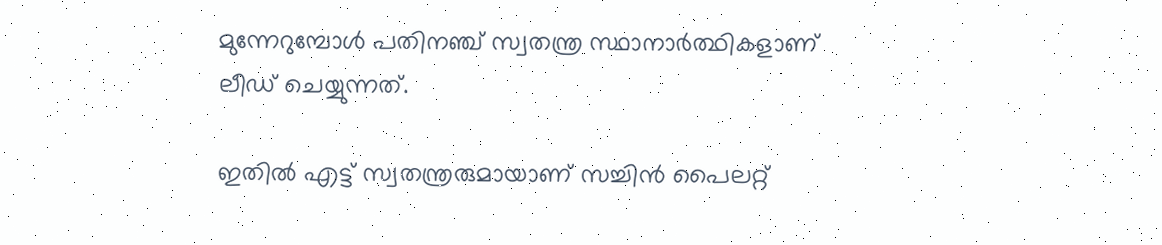മുന്നേറുമ്പോള്‍ പതിനഞ്ച് സ്വതന്ത്ര സ്ഥാനാര്‍ത്ഥികളാണ് ലീഡ് ചെയ്യുന്നത്.

ഇതില്‍ എട്ട് സ്വതന്ത്രരുമായാണ് സച്ചിന്‍ പൈലറ്റ്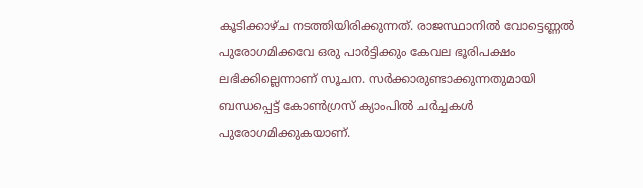കൂടിക്കാഴ്ച നടത്തിയിരിക്കുന്നത്. രാജസ്ഥാനില്‍ വോട്ടെണ്ണല്‍ പുരോഗമിക്കവേ ഒരു പാര്‍ട്ടിക്കും കേവല ഭൂരിപക്ഷം ലഭിക്കില്ലെന്നാണ് സൂചന. സര്‍ക്കാരുണ്ടാക്കുന്നതുമായി ബന്ധപ്പെട്ട് കോണ്‍ഗ്രസ് ക്യാംപില്‍ ചര്‍ച്ചകള്‍ പുരോഗമിക്കുകയാണ്.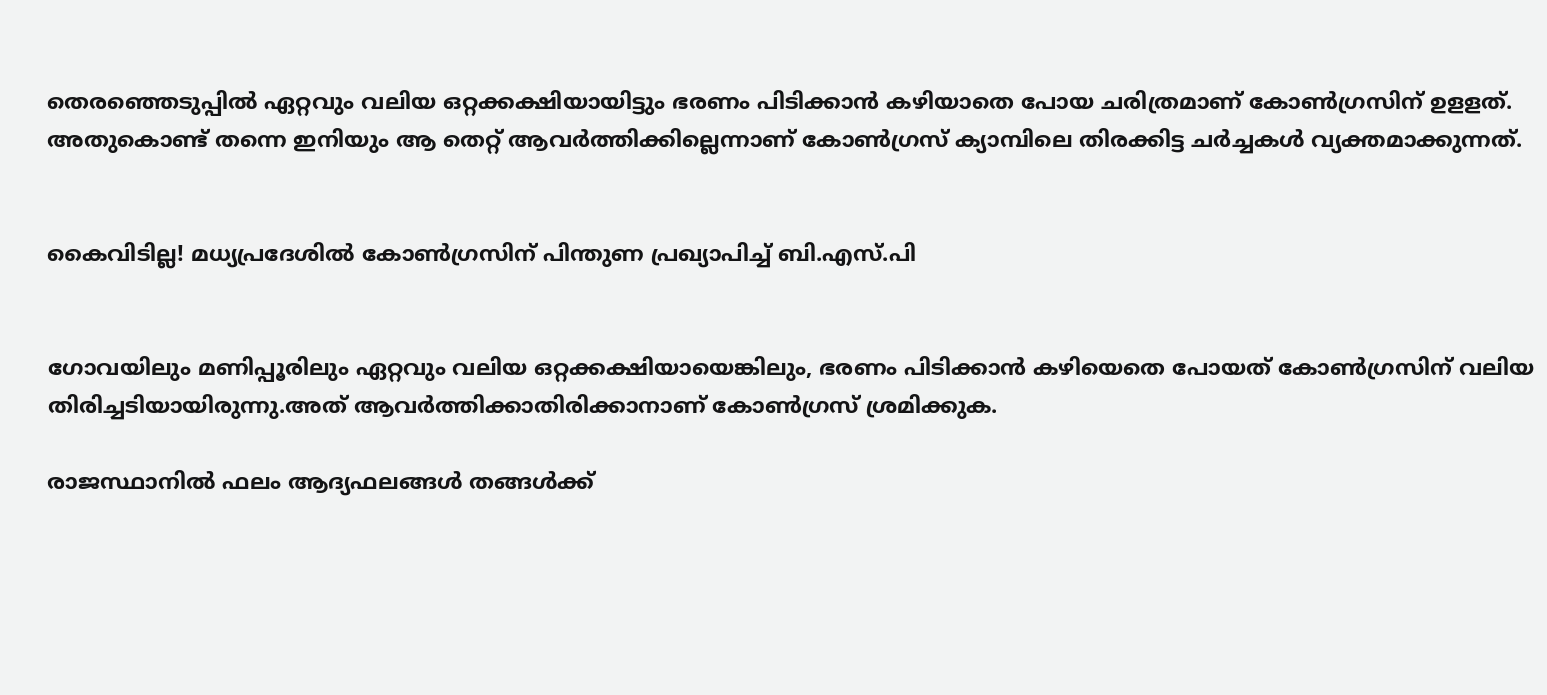തെരഞ്ഞെടുപ്പില്‍ ഏറ്റവും വലിയ ഒറ്റക്കക്ഷിയായിട്ടും ഭരണം പിടിക്കാന്‍ കഴിയാതെ പോയ ചരിത്രമാണ് കോണ്‍ഗ്രസിന് ഉളളത്. അതുകൊണ്ട് തന്നെ ഇനിയും ആ തെറ്റ് ആവര്‍ത്തിക്കില്ലെന്നാണ് കോണ്‍ഗ്രസ് ക്യാമ്പിലെ തിരക്കിട്ട ചര്‍ച്ചകള്‍ വ്യക്തമാക്കുന്നത്.


കൈവിടില്ല! മധ്യപ്രദേശില്‍ കോണ്‍ഗ്രസിന് പിന്തുണ പ്രഖ്യാപിച്ച് ബി.എസ്.പി


ഗോവയിലും മണിപ്പൂരിലും ഏറ്റവും വലിയ ഒറ്റക്കക്ഷിയായെങ്കിലും, ഭരണം പിടിക്കാന്‍ കഴിയെതെ പോയത് കോണ്‍ഗ്രസിന് വലിയ തിരിച്ചടിയായിരുന്നു.അത് ആവര്‍ത്തിക്കാതിരിക്കാനാണ് കോണ്‍ഗ്രസ് ശ്രമിക്കുക.

രാജസ്ഥാനില്‍ ഫലം ആദ്യഫലങ്ങള്‍ തങ്ങള്‍ക്ക്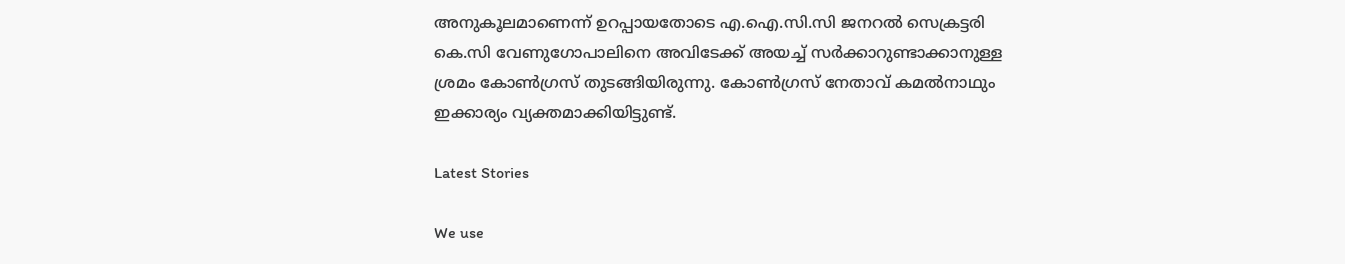അനുകൂലമാണെന്ന് ഉറപ്പായതോടെ എ.ഐ.സി.സി ജനറല്‍ സെക്രട്ടരി കെ.സി വേണുഗോപാലിനെ അവിടേക്ക് അയച്ച് സര്‍ക്കാറുണ്ടാക്കാനുള്ള ശ്രമം കോണ്‍ഗ്രസ് തുടങ്ങിയിരുന്നു. കോണ്‍ഗ്രസ് നേതാവ് കമല്‍നാഥും ഇക്കാര്യം വ്യക്തമാക്കിയിട്ടുണ്ട്.

Latest Stories

We use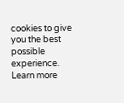cookies to give you the best possible experience. Learn more